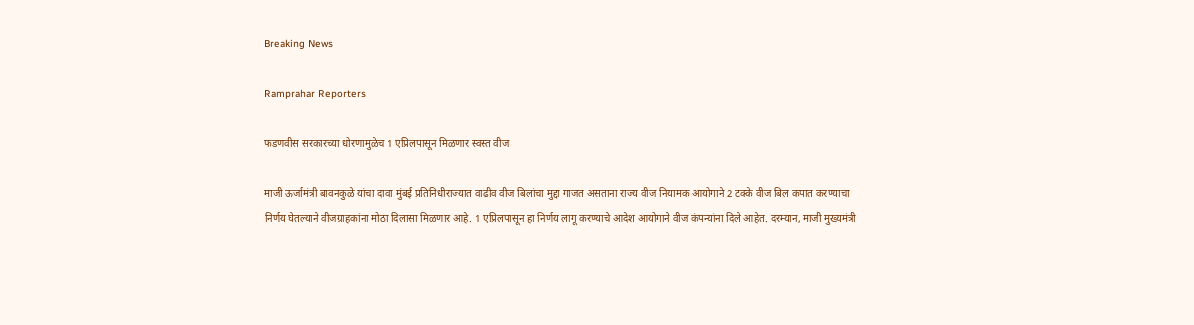Breaking News

Ramprahar Reporters

फडणवीस सरकारच्या धोरणामुळेच 1 एप्रिलपासून मिळणार स्वस्त वीज

माजी ऊर्जामंत्री बावनकुळे यांचा दावा मुंबई प्रतिनिधीराज्यात वाढीव वीज बिलांचा मुद्दा गाजत असताना राज्य वीज नियामक आयोगाने 2 टक्के वीज बिल कपात करण्याचा निर्णय घेतल्याने वीजग्राहकांना मोठा दिलासा मिळणार आहे. 1 एप्रिलपासून हा निर्णय लागू करण्याचे आदेश आयोगाने वीज कंपन्यांना दिले आहेत. दरम्यान, माजी मुख्यमंत्री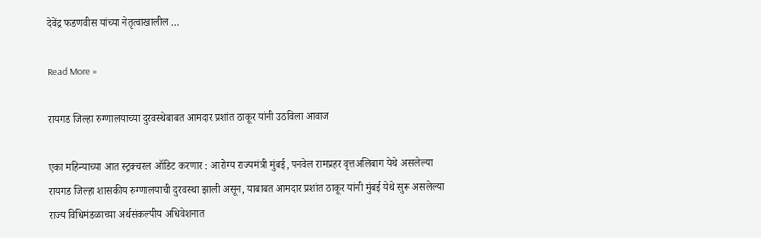देवेंद्र फडणवीस यांच्या नेतृत्वाखालील …

Read More »

रायगड जिल्हा रुग्णालयाच्या दुरवस्थेबाबत आमदार प्रशांत ठाकूर यांनी उठविला आवाज

एका महिन्याच्या आत स्ट्रक्चरल ऑडिट करणार : आरोग्य राज्यमंत्री मुंबई, पनवेल रामप्रहर वृत्तअलिबाग येथे असलेल्या रायगड जिल्हा शासकीय रुग्णालयाची दुरवस्था झाली असून, याबाबत आमदार प्रशांत ठाकूर यांनी मुंबई येथे सुरू असलेल्या राज्य विधिमंडळाच्या अर्थसंकल्पीय अधिवेशनात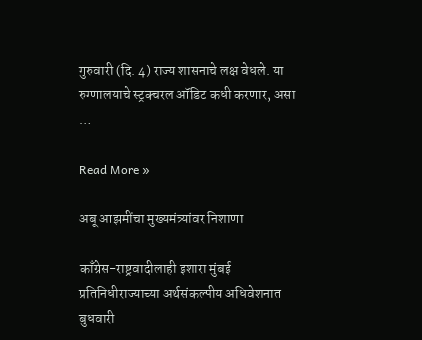गुरुवारी (दि. 4) राज्य शासनाचे लक्ष वेधले. या रुग्णालयाचे स्ट्रक्चरल ऑडिट कधी करणार, असा …

Read More »

अबू आझमींचा मुख्यमंत्र्यांवर निशाणा

काँग्रेस-राष्ट्रवादीलाही इशारा मुंबई प्रतिनिधीराज्याच्या अर्थसंकल्पीय अधिवेशनात बुधवारी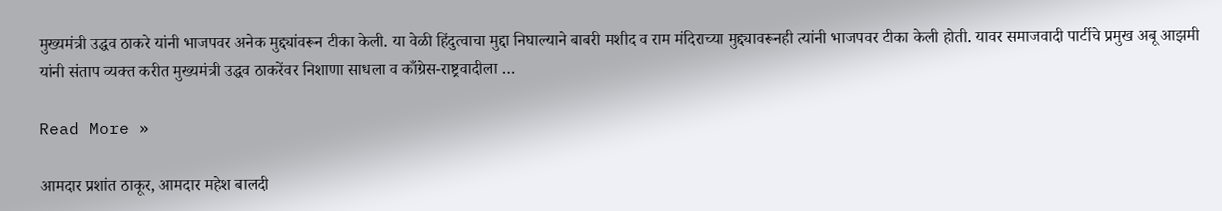मुख्यमंत्री उद्धव ठाकरे यांनी भाजपवर अनेक मुद्द्यांवरून टीका केली. या वेळी हिंदुत्वाचा मुद्दा निघाल्याने बाबरी मशीद व राम मंदिराच्या मुद्द्यावरूनही त्यांनी भाजपवर टीका केली होती. यावर समाजवादी पार्टीचे प्रमुख अबू आझमी यांनी संताप व्यक्त करीत मुख्यमंत्री उद्धव ठाकरेंवर निशाणा साधला व काँग्रेस-राष्ट्रवादीला …

Read More »

आमदार प्रशांत ठाकूर, आमदार महेश बालदी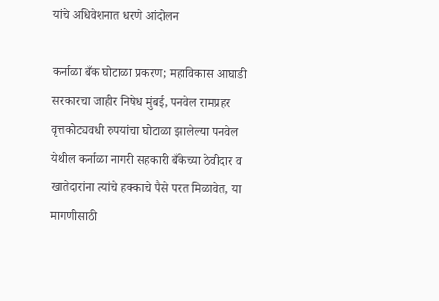यांचे अधिवेशनात धरणे आंदोलन

कर्नाळा बँक घोटाळा प्रकरण; महाविकास आघाडी सरकारचा जाहीर निषेध मुंबई, पनवेल रामप्रहर वृत्तकोट्यवधी रुपयांचा घोटाळा झालेल्या पनवेल येथील कर्नाळा नागरी सहकारी बँकेच्या ठेवीदार व खातेदारांना त्यांचे हक्काचे पैसे परत मिळावेत, या मागणीसाठी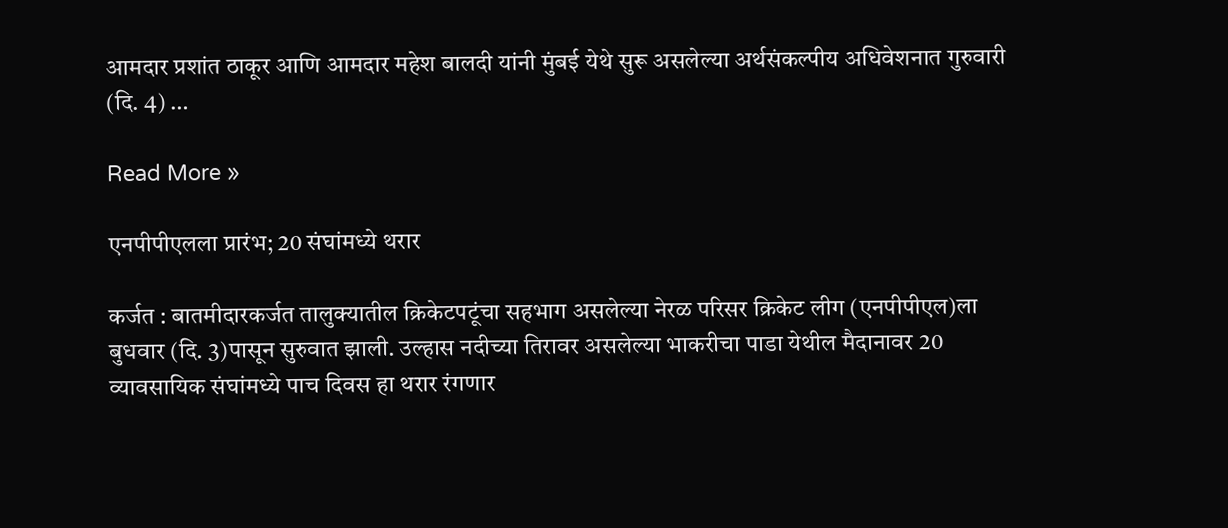आमदार प्रशांत ठाकूर आणि आमदार महेश बालदी यांनी मुंबई येथे सुरू असलेल्या अर्थसंकल्पीय अधिवेशनात गुरुवारी (दि. 4) …

Read More »

एनपीपीएलला प्रारंभ; 20 संघांमध्ये थरार

कर्जत : बातमीदारकर्जत तालुक्यातील क्रिकेटपटूंचा सहभाग असलेल्या नेरळ परिसर क्रिकेट लीग (एनपीपीएल)ला बुधवार (दि. 3)पासून सुरुवात झाली. उल्हास नदीच्या तिरावर असलेल्या भाकरीचा पाडा येथील मैदानावर 20 व्यावसायिक संघांमध्ये पाच दिवस हा थरार रंगणार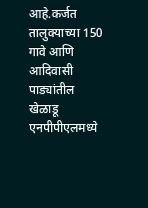आहे.कर्जत तालुक्याच्या 150 गावे आणि आदिवासी पाड्यांतील खेळाडू एनपीपीएलमध्ये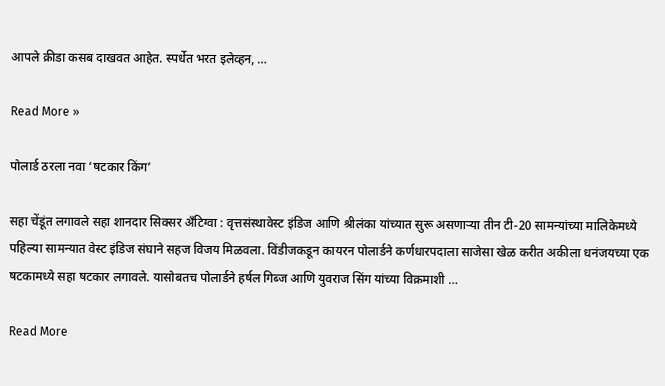आपले क्रीडा कसब दाखवत आहेत. स्पर्धेत भरत इलेव्हन, …

Read More »

पोलार्ड ठरला नवा ‘षटकार किंग’

सहा चेंडूंत लगावले सहा शानदार सिक्सर अँटिग्वा : वृत्तसंस्थावेस्ट इंडिज आणि श्रीलंका यांच्यात सुरू असणार्‍या तीन टी-20 सामन्यांच्या मालिकेमध्ये पहिल्या सामन्यात वेस्ट इंडिज संघाने सहज विजय मिळवला. विंडीजकडून कायरन पोलार्डने कर्णधारपदाला साजेसा खेळ करीत अकीला धनंजयच्या एक षटकामध्ये सहा षटकार लगावले. यासोबतच पोलार्डने हर्षल गिब्ज आणि युवराज सिंग यांच्या विक्रमाशी …

Read More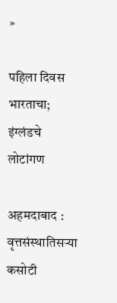»

पहिला दिवस भारताचा; इंग्लंडचे लोटांगण

अहमदाबाद : वृत्तसंस्थातिसर्‍या कसोटी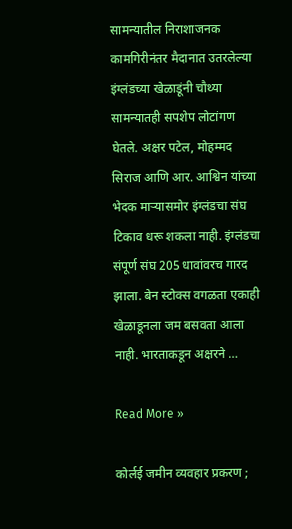सामन्यातील निराशाजनक कामगिरीनंतर मैदानात उतरलेल्या इंग्लंडच्या खेळाडूंनी चौथ्या सामन्यातही सपशेप लोटांगण घेतले. अक्षर पटेल, मोहम्मद सिराज आणि आर. आश्विन यांच्या भेदक मार्‍यासमोर इंग्लंडचा संघ टिकाव धरू शकला नाही. इंग्लंडचा संपूर्ण संघ 205 धावांवरच गारद झाला. बेन स्टोक्स वगळता एकाही खेळाडूनला जम बसवता आला नाही. भारताकडून अक्षरने …

Read More »

कोर्लई जमीन व्यवहार प्रकरण ;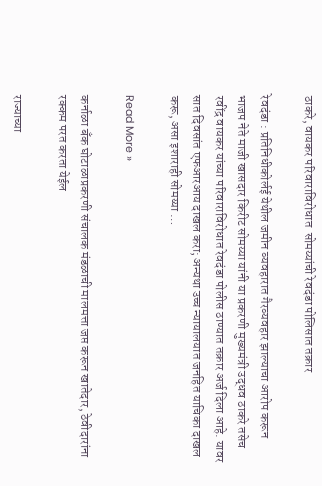ठाकरे, वायकर परिवाराविरोधात  सोमय्यांची रेवदंडा पोलिसात तक्रार

रेवदंडा : प्रतिनिधीकोर्लई येथील जमीन व्यवहारात गैरव्यवहार झाल्याचा आरोप करून भाजप नेते माजी खासदार किरीट सोमय्या यांनी या प्रकरणी मुख्यमंत्री उद्धव ठाकरे तसेच रवींद्र वायकर यांच्या परिवाराविरोधात रेवदंडा पोलीस ठाण्यात तक्रार अर्ज दिला आहे. यावर सात दिवसांत एफआरआय दाखल करा; अन्यथा उच्च न्यायालयात जनहित याचिका दाखल करू, असा इशाराही सोमय्या …

Read More »

कर्नाळा बँक घोटाळाप्रकरणी संचालक मंडळाची मालमत्ता जप्त करून खातेदार, ठेवीदारांना रक्कम परत करता येईल

राज्याच्या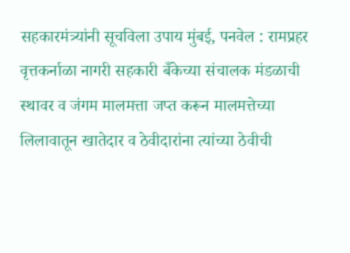सहकारमंत्र्यांनी सूचविला उपाय मुंबई, पनवेल : रामप्रहर वृत्तकर्नाळा नागरी सहकारी बँकेच्या संचालक मंडळाची स्थावर व जंगम मालमत्ता जप्त करून मालमत्तेच्या लिलावातून खातेदार व ठेवीदारांना त्यांच्या ठेवीची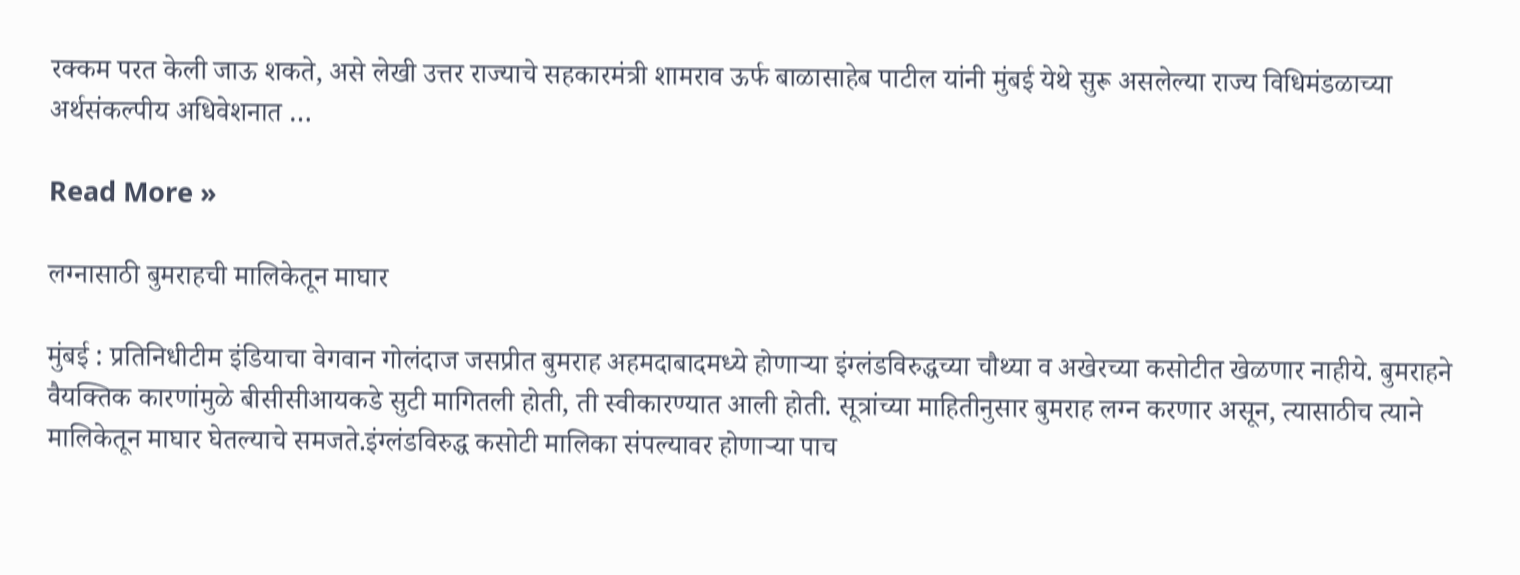रक्कम परत केली जाऊ शकते, असे लेखी उत्तर राज्याचे सहकारमंत्री शामराव ऊर्फ बाळासाहेब पाटील यांनी मुंबई येथे सुरू असलेल्या राज्य विधिमंडळाच्या अर्थसंकल्पीय अधिवेशनात …

Read More »

लग्नासाठी बुमराहची मालिकेतून माघार

मुंबई : प्रतिनिधीटीम इंडियाचा वेगवान गोलंदाज जसप्रीत बुमराह अहमदाबादमध्ये होणार्‍या इंग्लंडविरुद्धच्या चौथ्या व अखेरच्या कसोटीत खेळणार नाहीये. बुमराहने वैयक्तिक कारणांमुळे बीसीसीआयकडे सुटी मागितली होती, ती स्वीकारण्यात आली होती. सूत्रांच्या माहितीनुसार बुमराह लग्न करणार असून, त्यासाठीच त्याने मालिकेतून माघार घेतल्याचे समजते.इंग्लंडविरुद्ध कसोटी मालिका संपल्यावर होणार्‍या पाच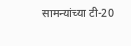सामन्यांच्या टी-20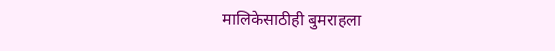मालिकेसाठीही बुमराहला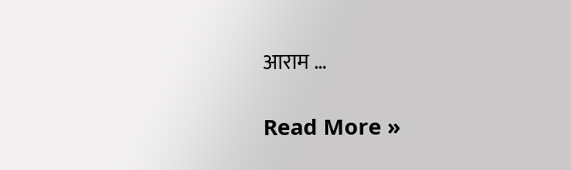आराम …

Read More »